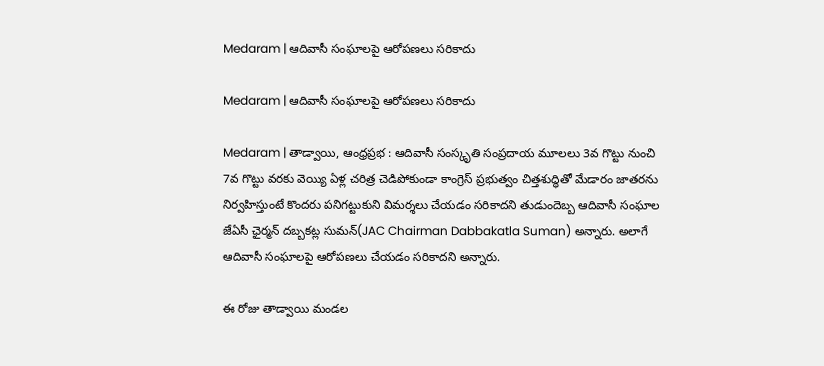Medaram | ఆదివాసీ సంఘాలపై ఆరోపణలు స‌రికాదు

Medaram | ఆదివాసీ సంఘాలపై ఆరోపణలు స‌రికాదు

Medaram | తాడ్వాయి, ఆంధ్ర‌ప్ర‌భ : ఆదివాసీ సంస్కృతి సంప్ర‌దాయ మూల‌లు 3వ గొట్టు నుంచి 7వ గొట్టు వ‌ర‌కు వెయ్యి ఏళ్ల చ‌రిత్ర‌ చెడిపోకుండా కాంగ్రెస్ ప్ర‌భుత్వం చిత్త‌శుద్ధితో మేడారం జాత‌ర‌ను నిర్వ‌హిస్తుంటే కొంద‌రు ప‌నిగ‌ట్టుకుని విమ‌ర్శ‌లు చేయ‌డం స‌రికాద‌ని తుడుందెబ్బ ఆదివాసీ సంఘాల జేఏసీ ఛైర్మన్ దబ్బకట్ల సుమన్(JAC Chairman Dabbakatla Suman) అన్నారు. అలాగే ఆదివాసీ సంఘాల‌పై ఆరోప‌ణ‌లు చేయ‌డం స‌రికాద‌ని అన్నారు.

ఈ రోజు తాడ్వాయి మండ‌ల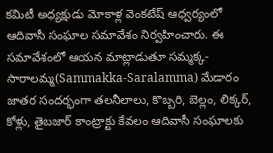క‌మిటీ అధ్య‌క్షుడు మోకాళ్ల వెంకటేష్ ఆధ్వ‌ర్యంలో ఆదివాసీ సంఘాల సమావేశం నిర్వ‌హించారు. ఈ స‌మావేశంలో ఆయ‌న మాట్లాడుతూ సమ్మక్క-సారాలమ్మ(Sammakka-Saralamma) మేడారం జాతర సందర్భంగా తలనీలాలు, కొబ్బరి, బెల్లం, లిక్కర్, కోళ్లు, తైబజార్ కాంట్రాక్టు కేవలం ఆదివాసీ సంఘాలకు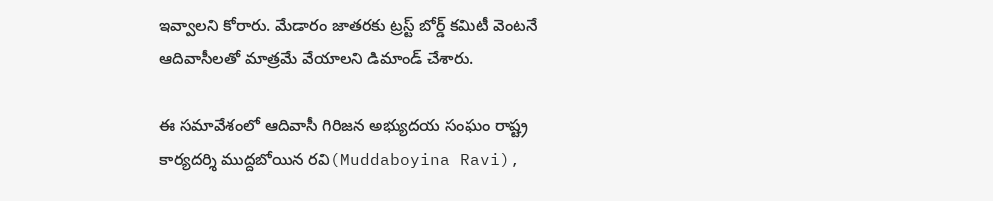ఇవ్వాలని కోరారు. మేడారం జాతరకు ట్రస్ట్ బోర్డ్ కమిటీ వెంటనే ఆదివాసీలతో మాత్రమే వేయాలని డిమాండ్ చేశారు.

ఈ స‌మావేశంలో ఆదివాసీ గిరిజన అభ్యుదయ సంఘం రాష్ట్ర కార్యదర్శి ముద్దబోయిన రవి(Muddaboyina Ravi),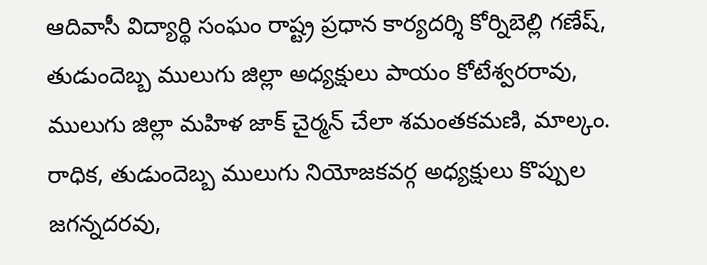ఆదివాసీ విద్యార్థి సంఘం రాష్ట్ర ప్రధాన కార్యదర్శి కోర్నిబెల్లి గణేష్, తుడుందెబ్బ ములుగు జిల్లా అధ్యక్షులు పాయం కోటేశ్వరరావు, ములుగు జిల్లా మహిళ జాక్ చైర్మన్ చేలా శమంతకమణి, మాల్కం. రాధిక, తుడుందెబ్బ ములుగు నియోజకవర్గ అధ్యక్షులు కొప్పుల జగన్నదరవు,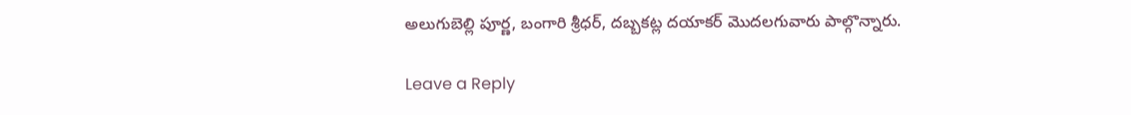అలుగుబెల్లి పూర్ణ, బంగారి శ్రీధర్, దబ్బకట్ల దయాకర్ మొదలగువారు పాల్గొన్నారు.

Leave a Reply